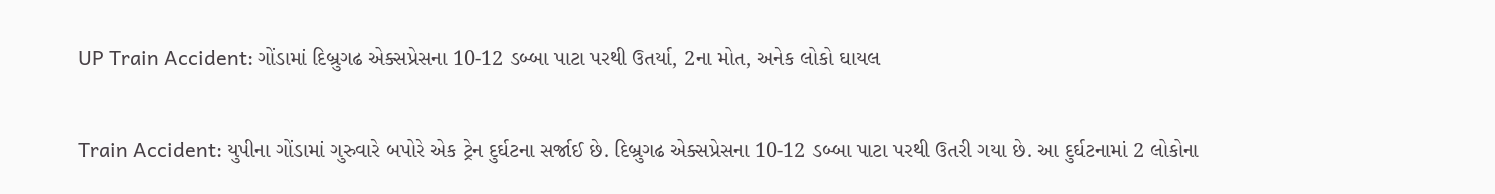UP Train Accident: ગોંડામાં દિબ્રુગઢ એક્સપ્રેસના 10-12 ડબ્બા પાટા પરથી ઉતર્યા, 2ના મોત, અનેક લોકો ઘાયલ

Train Accident: યુપીના ગોંડામાં ગુરુવારે બપોરે એક ટ્રેન દુર્ઘટના સર્જાઈ છે. દિબ્રુગઢ એક્સપ્રેસના 10-12 ડબ્બા પાટા પરથી ઉતરી ગયા છે. આ દુર્ઘટનામાં 2 લોકોના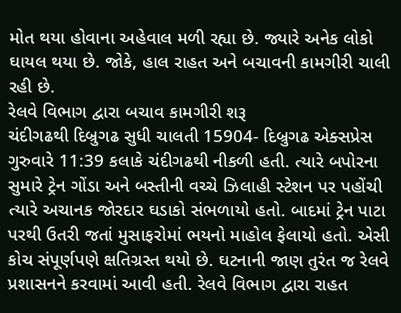મોત થયા હોવાના અહેવાલ મળી રહ્યા છે. જ્યારે અનેક લોકો ઘાયલ થયા છે. જોકે, હાલ રાહત અને બચાવની કામગીરી ચાલી રહી છે.
રેલવે વિભાગ દ્વારા બચાવ કામગીરી શરૂ
ચંદીગઢથી દિબ્રુગઢ સુધી ચાલતી 15904- દિબ્રુગઢ એક્સપ્રેસ ગુરુવારે 11:39 કલાકે ચંદીગઢથી નીકળી હતી. ત્યારે બપોરના સુમારે ટ્રેન ગોંડા અને બસ્તીની વચ્ચે ઝિલાહી સ્ટેશન પર પહોંચી ત્યારે અચાનક જોરદાર ઘડાકો સંભળાયો હતો. બાદમાં ટ્રેન પાટા પરથી ઉતરી જતાં મુસાફરોમાં ભયનો માહોલ ફેલાયો હતો. એસી કોચ સંપૂર્ણપણે ક્ષતિગ્રસ્ત થયો છે. ઘટનાની જાણ તુરંત જ રેલવે પ્રશાસનને કરવામાં આવી હતી. રેલવે વિભાગ દ્વારા રાહત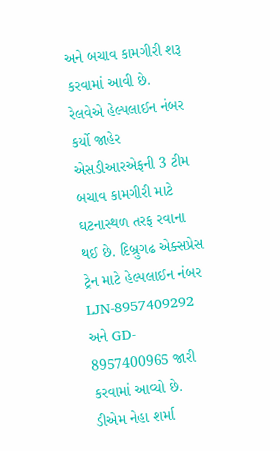અને બચાવ કામગીરી શરૂ કરવામાં આવી છે.
રેલવેએ હેલ્પલાઈન નંબર કર્યો જાહેર
એસડીઆરએફની 3 ટીમ બચાવ કામગીરી માટે ઘટનાસ્થળ તરફ રવાના થઈ છે. દિબ્રુગઢ એક્સપ્રેસ ટ્રેન માટે હેલ્પલાઈન નંબર LJN-8957409292 અને GD- 8957400965 જારી કરવામાં આવ્યો છે.
ડીએમ નેહા શર્મા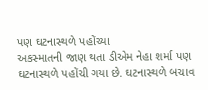પણ ઘટનાસ્થળે પહોંચ્યા
અકસ્માતની જાણ થતા ડીએમ નેહા શર્મા પણ ઘટનાસ્થળે પહોંચી ગયા છે. ઘટનાસ્થળે બચાવ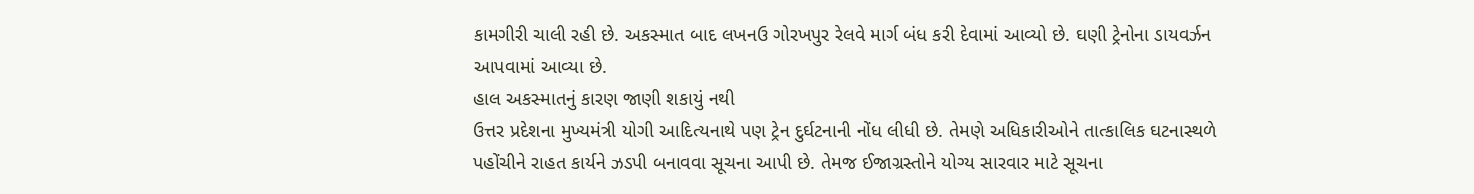કામગીરી ચાલી રહી છે. અકસ્માત બાદ લખનઉ ગોરખપુર રેલવે માર્ગ બંધ કરી દેવામાં આવ્યો છે. ઘણી ટ્રેનોના ડાયવર્ઝન આપવામાં આવ્યા છે.
હાલ અકસ્માતનું કારણ જાણી શકાયું નથી
ઉત્તર પ્રદેશના મુખ્યમંત્રી યોગી આદિત્યનાથે પણ ટ્રેન દુર્ઘટનાની નોંધ લીધી છે. તેમણે અધિકારીઓને તાત્કાલિક ઘટનાસ્થળે પહોંચીને રાહત કાર્યને ઝડપી બનાવવા સૂચના આપી છે. તેમજ ઈજાગ્રસ્તોને યોગ્ય સારવાર માટે સૂચના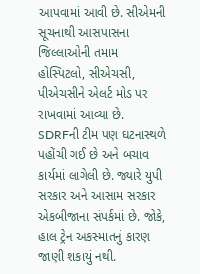આપવામાં આવી છે. સીએમની સૂચનાથી આસપાસના જિલ્લાઓની તમામ હોસ્પિટલો, સીએચસી, પીએચસીને એલર્ટ મોડ પર રાખવામાં આવ્યા છે. SDRFની ટીમ પણ ઘટનાસ્થળે પહોંચી ગઈ છે અને બચાવ કાર્યમાં લાગેલી છે. જ્યારે યુપી સરકાર અને આસામ સરકાર એકબીજાના સંપર્કમાં છે. જોકે, હાલ ટ્રેન અકસ્માતનું કારણ જાણી શકાયું નથી.